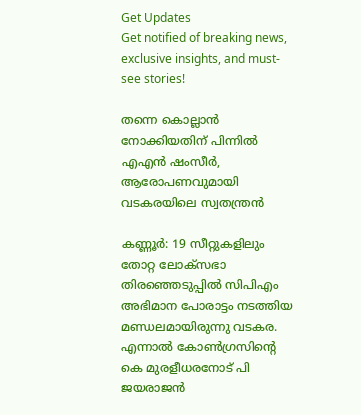Get Updates
Get notified of breaking news, exclusive insights, and must-see stories!

തന്നെ കൊല്ലാൻ നോക്കിയതിന് പിന്നിൽ എഎൻ ഷംസീർ, ആരോപണവുമായി വടകരയിലെ സ്വതന്ത്രൻ

കണ്ണൂര്‍: 19 സീറ്റുകളിലും തോറ്റ ലോക്‌സഭാ തിരഞ്ഞെടുപ്പില്‍ സിപിഎം അഭിമാന പോരാട്ടം നടത്തിയ മണ്ഡലമായിരുന്നു വടകര. എന്നാല്‍ കോണ്‍ഗ്രസിന്റെ കെ മുരളീധരനോട് പി ജയരാജന്‍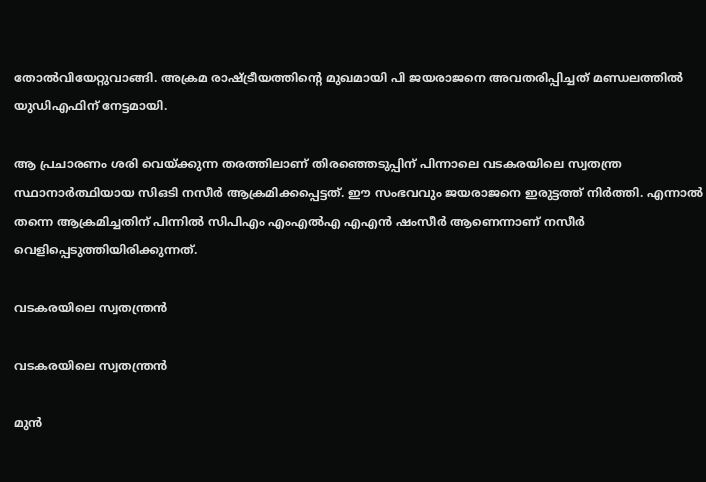തോല്‍വിയേറ്റുവാങ്ങി. അക്രമ രാഷ്ട്രീയത്തിന്റെ മുഖമായി പി ജയരാജനെ അവതരിപ്പിച്ചത് മണ്ഡലത്തില്‍ യുഡിഎഫിന് നേട്ടമായി.

ആ പ്രചാരണം ശരി വെയ്ക്കുന്ന തരത്തിലാണ് തിരഞ്ഞെടുപ്പിന് പിന്നാലെ വടകരയിലെ സ്വതന്ത്ര സ്ഥാനാര്‍ത്ഥിയായ സിഒടി നസീര്‍ ആക്രമിക്കപ്പെട്ടത്. ഈ സംഭവവും ജയരാജനെ ഇരുട്ടത്ത് നിര്‍ത്തി. എന്നാല്‍ തന്നെ ആക്രമിച്ചതിന് പിന്നില്‍ സിപിഎം എംഎല്‍എ എഎന്‍ ഷംസീര്‍ ആണെന്നാണ് നസീര്‍ വെളിപ്പെടുത്തിയിരിക്കുന്നത്.

വടകരയിലെ സ്വതന്ത്രൻ

വടകരയിലെ സ്വതന്ത്രൻ

മുന്‍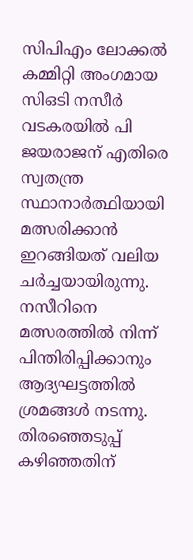സിപിഎം ലോക്കല്‍ കമ്മിറ്റി അംഗമായ സിഒടി നസീര്‍ വടകരയില്‍ പി ജയരാജന് എതിരെ സ്വതന്ത്ര സ്ഥാനാര്‍ത്ഥിയായി മത്സരിക്കാന്‍ ഇറങ്ങിയത് വലിയ ചര്‍ച്ചയായിരുന്നു. നസീറിനെ മത്സരത്തില്‍ നിന്ന് പിന്തിരിപ്പിക്കാനും ആദ്യഘട്ടത്തില്‍ ശ്രമങ്ങള്‍ നടന്നു. തിരഞ്ഞെടുപ്പ് കഴിഞ്ഞതിന്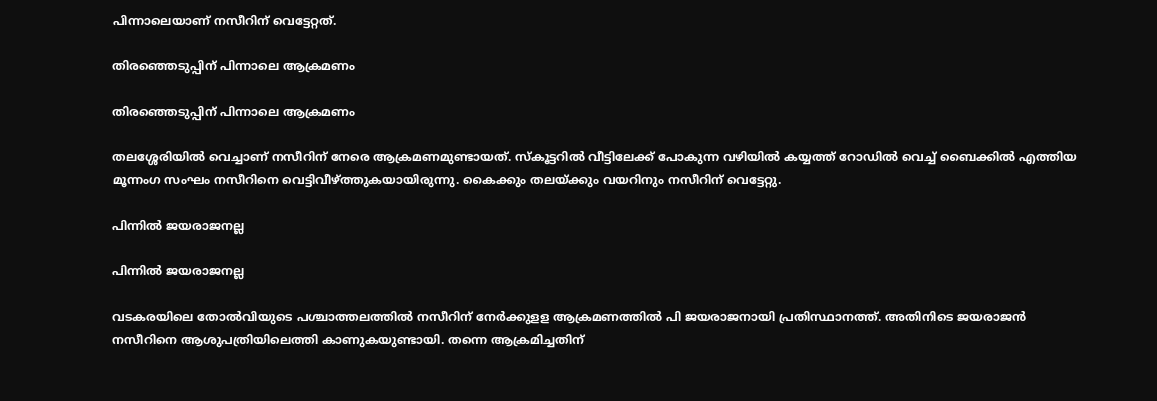പിന്നാലെയാണ് നസീറിന് വെട്ടേറ്റത്.

തിരഞ്ഞെടുപ്പിന് പിന്നാലെ ആക്രമണം

തിരഞ്ഞെടുപ്പിന് പിന്നാലെ ആക്രമണം

തലശ്ശേരിയില്‍ വെച്ചാണ് നസീറിന് നേരെ ആക്രമണമുണ്ടായത്. സ്‌കൂട്ടറില്‍ വീട്ടിലേക്ക് പോകുന്ന വഴിയില്‍ കയ്യത്ത് റോഡില്‍ വെച്ച് ബൈക്കില്‍ എത്തിയ മൂന്നംഗ സംഘം നസീറിനെ വെട്ടിവീഴ്ത്തുകയായിരുന്നു. കൈക്കും തലയ്ക്കും വയറിനും നസീറിന് വെട്ടേറ്റു.

പിന്നിൽ ജയരാജനല്ല

പിന്നിൽ ജയരാജനല്ല

വടകരയിലെ തോല്‍വിയുടെ പശ്ചാത്തലത്തില്‍ നസീറിന് നേര്‍ക്കുളള ആക്രമണത്തില്‍ പി ജയരാജനായി പ്രതിസ്ഥാനത്ത്. അതിനിടെ ജയരാജന്‍ നസീറിനെ ആശുപത്രിയിലെത്തി കാണുകയുണ്ടായി. തന്നെ ആക്രമിച്ചതിന്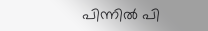പിന്നില്‍ പി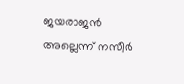ജയരാജന്‍ അല്ലെന്ന് നസീര്‍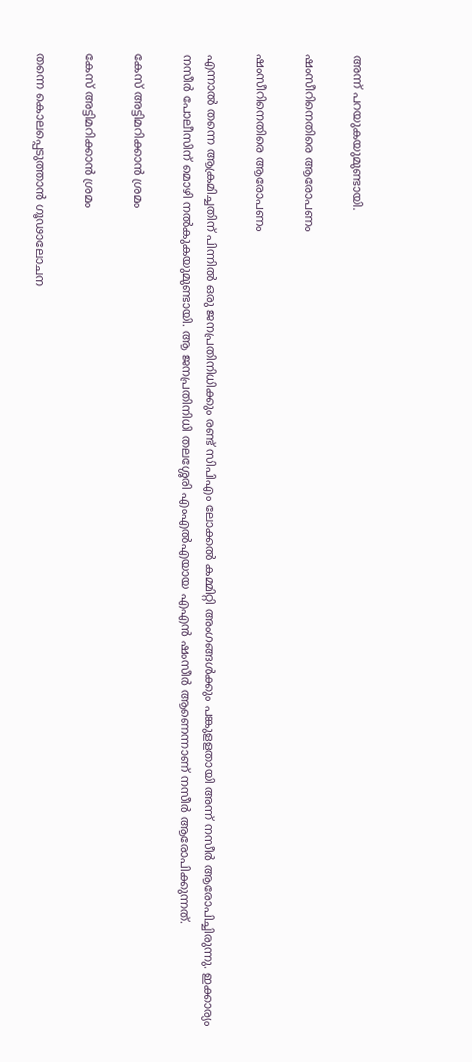അന്ന് പറയുകയുമുണ്ടായി.

ഷംസീറിനെതിരെ ആരോപണം

ഷംസീറിനെതിരെ ആരോപണം

എന്നാല്‍ തന്നെ ആക്രമിച്ചതിന് പിന്നില്‍ ഒരു ജനപ്രതിനിധിക്കും രണ്ട് സിപിഎം ലോക്കല്‍ കമ്മിറ്റി അംഗങ്ങള്‍ക്കും പങ്കുളളതായി അന്ന് നസീര്‍ ആരോപിച്ചിരുന്നു. ഇക്കാര്യം നസീര്‍ പോലീസിന് മൊഴി നല്‍കുകയുമുണ്ടായി. ആ ജനപ്രതിനിധി തലശ്ശേരി എംഎല്‍എയായ എഎന്‍ ഷംസീര്‍ ആണെന്നാണ് നസീര്‍ ആരോപിക്കുന്നത്.

കേസ് അട്ടിമറിക്കാൻ ശ്രമം

കേസ് അട്ടിമറിക്കാൻ ശ്രമം

തന്നെ കൊലപ്പെടുത്താന്‍ ഗൂഢാലോചന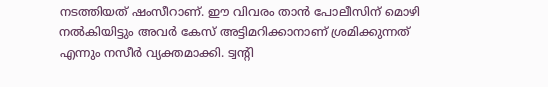നടത്തിയത് ഷംസീറാണ്. ഈ വിവരം താന്‍ പോലീസിന് മൊഴി നല്‍കിയിട്ടും അവര്‍ കേസ് അട്ടിമറിക്കാനാണ് ശ്രമിക്കുന്നത് എന്നും നസീര്‍ വ്യക്തമാക്കി. ട്വന്റി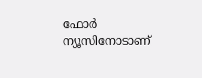ഫോര്‍ ന്യൂസിനോടാണ്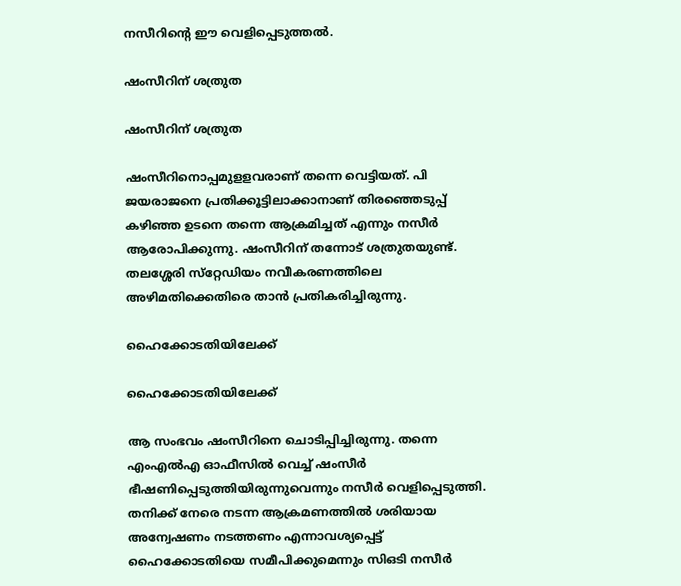നസീറിന്റെ ഈ വെളിപ്പെടുത്തല്‍.

ഷംസീറിന് ശത്രുത

ഷംസീറിന് ശത്രുത

ഷംസീറിനൊപ്പമുളളവരാണ് തന്നെ വെട്ടിയത്. പി ജയരാജനെ പ്രതിക്കൂട്ടിലാക്കാനാണ് തിരഞ്ഞെടുപ്പ് കഴിഞ്ഞ ഉടനെ തന്നെ ആക്രമിച്ചത് എന്നും നസീര്‍ ആരോപിക്കുന്നു. ഷംസീറിന് തന്നോട് ശത്രുതയുണ്ട്. തലശ്ശേരി സ്‌റ്റേഡിയം നവീകരണത്തിലെ അഴിമതിക്കെതിരെ താന്‍ പ്രതികരിച്ചിരുന്നു.

ഹൈക്കോടതിയിലേക്ക്

ഹൈക്കോടതിയിലേക്ക്

ആ സംഭവം ഷംസീറിനെ ചൊടിപ്പിച്ചിരുന്നു. തന്നെ എംഎല്‍എ ഓഫീസില്‍ വെച്ച് ഷംസീര്‍ ഭീഷണിപ്പെടുത്തിയിരുന്നുവെന്നും നസീര്‍ വെളിപ്പെടുത്തി. തനിക്ക് നേരെ നടന്ന ആക്രമണത്തില്‍ ശരിയായ അന്വേഷണം നടത്തണം എന്നാവശ്യപ്പെട്ട് ഹൈക്കോടതിയെ സമീപിക്കുമെന്നും സിഒടി നസീര്‍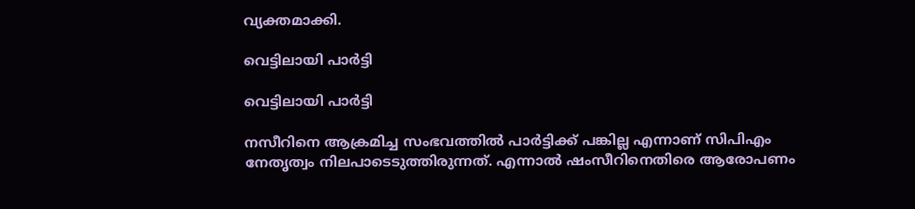വ്യക്തമാക്കി.

വെട്ടിലായി പാർട്ടി

വെട്ടിലായി പാർട്ടി

നസീറിനെ ആക്രമിച്ച സംഭവത്തില്‍ പാര്‍ട്ടിക്ക് പങ്കില്ല എന്നാണ് സിപിഎം നേതൃത്വം നിലപാടെടുത്തിരുന്നത്. എന്നാല്‍ ഷംസീറിനെതിരെ ആരോപണം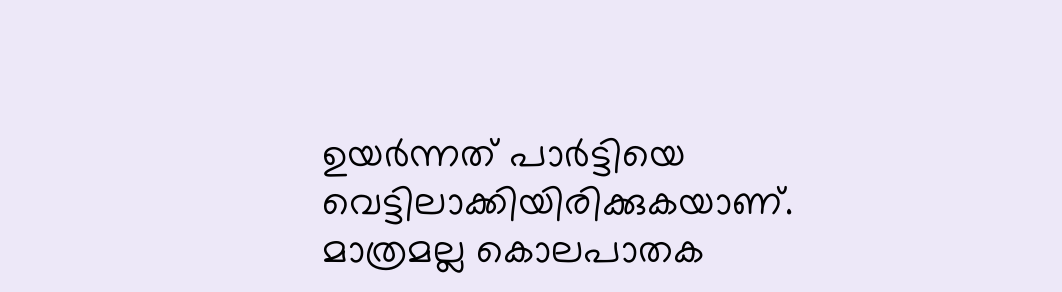ഉയര്‍ന്നത് പാര്‍ട്ടിയെ വെട്ടിലാക്കിയിരിക്കുകയാണ്. മാത്രമല്ല കൊലപാതക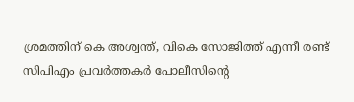ശ്രമത്തിന് കെ അശ്വന്ത്, വികെ സോജിത്ത് എന്നീ രണ്ട് സിപിഎം പ്രവര്‍ത്തകര്‍ പോലീസിന്റെ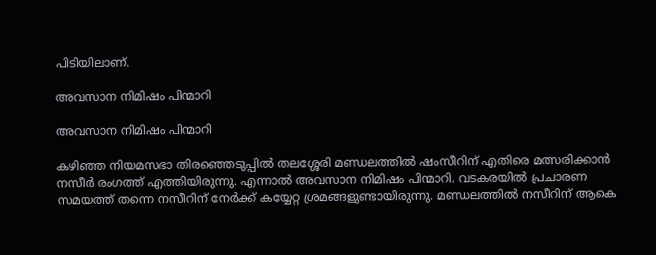പിടിയിലാണ്.

അവസാന നിമിഷം പിന്മാറി

അവസാന നിമിഷം പിന്മാറി

കഴിഞ്ഞ നിയമസഭാ തിരഞ്ഞെടുപ്പില്‍ തലശ്ശേരി മണ്ഡലത്തില്‍ ഷംസീറിന് എതിരെ മത്സരിക്കാന്‍ നസീര്‍ രംഗത്ത് എത്തിയിരുന്നു. എന്നാല്‍ അവസാന നിമിഷം പിന്മാറി. വടകരയില്‍ പ്രചാരണ സമയത്ത് തന്നെ നസീറിന് നേര്‍ക്ക് കയ്യേറ്റ ശ്രമങ്ങളുണ്ടായിരുന്നു. മണ്ഡലത്തില്‍ നസീറിന് ആകെ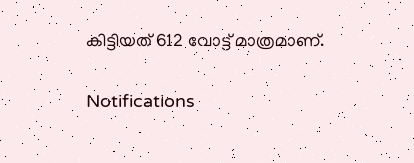കിട്ടിയത് 612 വോട്ട് മാത്രമാണ്.

Notifications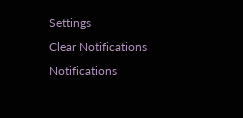Settings
Clear Notifications
Notifications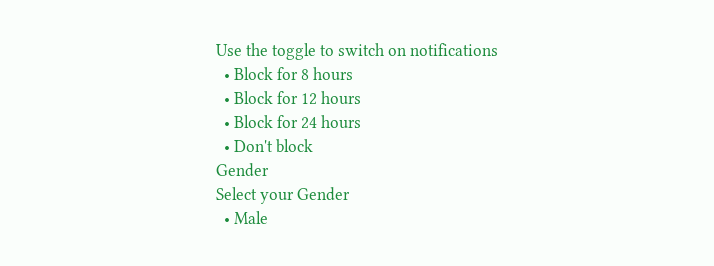Use the toggle to switch on notifications
  • Block for 8 hours
  • Block for 12 hours
  • Block for 24 hours
  • Don't block
Gender
Select your Gender
  • Male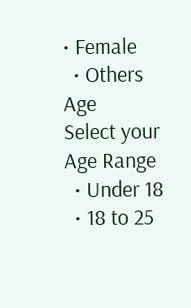• Female
  • Others
Age
Select your Age Range
  • Under 18
  • 18 to 25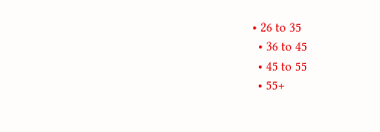• 26 to 35
  • 36 to 45
  • 45 to 55
  • 55+